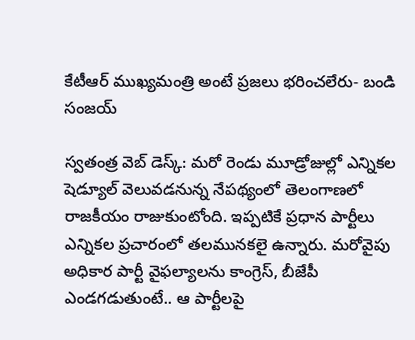కేటీఆర్‌ ముఖ్యమంత్రి అంటే ప్రజలు భరించలేరు- బండి సంజయ్‌

స్వతంత్ర వెబ్ డెస్క్: మరో రెండు మూడ్రోజుల్లో ఎన్నికల షెడ్యూల్ వెలువడనున్న నేపథ్యంలో తెలంగాణలో రాజకీయం రాజుకుంటోంది. ఇప్పటికే ప్రధాన పార్టీలు ఎన్నికల ప్రచారంలో తలమునకలై ఉన్నారు. మరోవైపు అధికార పార్టీ వైఫల్యాలను కాంగ్రెస్, బీజేపీ ఎండగడుతుంటే.. ఆ పార్టీలపై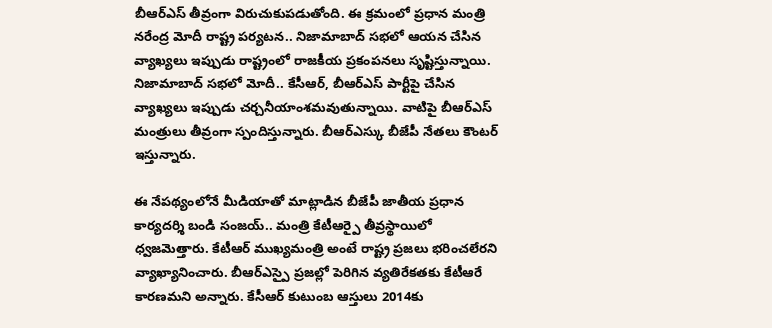బీఆర్ఎస్ తీవ్రంగా విరుచుకుపడుతోంది. ఈ క్రమంలో ప్రధాన మంత్రి నరేంద్ర మోదీ రాష్ట్ర పర్యటన.. నిజామాబాద్ సభలో ఆయన చేసిన వ్యాఖ్యలు ఇప్పుడు రాష్ట్రంలో రాజకీయ ప్రకంపనలు సృష్టిస్తున్నాయి. నిజామాబాద్ సభలో మోదీ.. కేసీఆర్, బీఆర్ఎస్ పార్టీపై చేసిన వ్యాఖ్యలు ఇప్పుడు చర్చనీయాంశమవుతున్నాయి. వాటిపై బీఆర్ఎస్ మంత్రులు తీవ్రంగా స్పందిస్తున్నారు. బీఆర్ఎస్కు బీజేపీ నేతలు కౌంటర్ ఇస్తున్నారు.

ఈ నేపథ్యంలోనే మీడియాతో మాట్లాడిన బీజేపీ జాతీయ ప్రధాన కార్యదర్శి బండి సంజయ్.. మంత్రి కేటీఆర్పై తీవ్రస్థాయిలో ధ్వజమెత్తారు. కేటీఆర్ ముఖ్యమంత్రి అంటే రాష్ట్ర ప్రజలు భరించలేరని వ్యాఖ్యానించారు. బీఆర్ఎస్పై ప్రజల్లో పెరిగిన వ్యతిరేకతకు కేటీఆరే కారణమని అన్నారు. కేసీఆర్‌ కుటుంబ ఆస్తులు 2014కు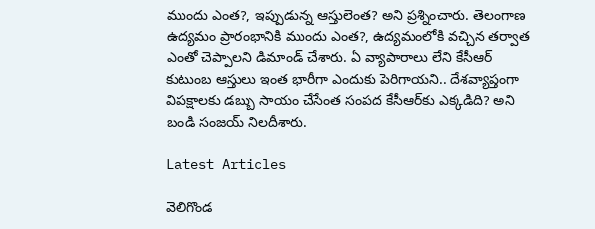ముందు ఎంత?, ఇప్పుడున్న ఆస్తులెంత? అని ప్రశ్నించారు. తెలంగాణ ఉద్యమం ప్రారంభానికి ముందు ఎంత?, ఉద్యమంలోకి వచ్చిన తర్వాత ఎంతో చెప్పాలని డిమాండ్ చేశారు. ఏ వ్యాపారాలు లేని కేసీఆర్‌ కుటుంబ ఆస్తులు ఇంత భారీగా ఎందుకు పెరిగాయని.. దేశవ్యాప్తంగా విపక్షాలకు డబ్బు సాయం చేసేంత సంపద కేసీఆర్‌కు ఎక్కడిది? అని బండి సంజయ్ నిలదీశారు.

Latest Articles

వెలిగొండ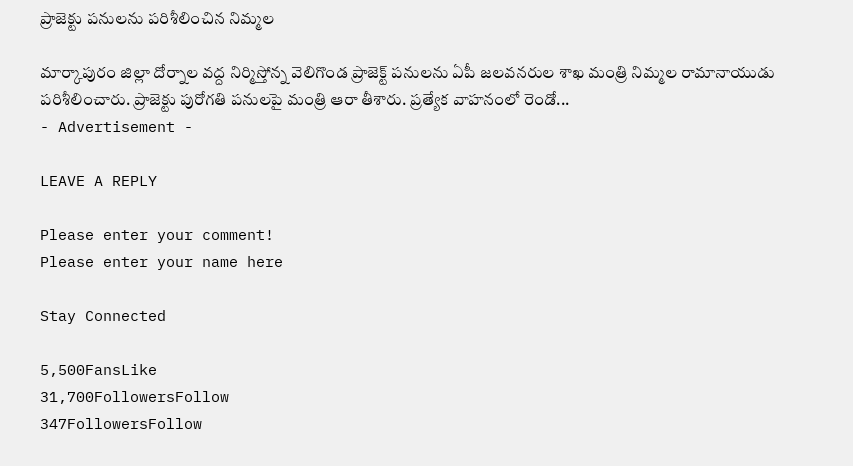ప్రాజెక్టు పనులను పరిశీలించిన నిమ్మల

మార్కాపురం జిల్లా దోర్నాల వద్ద నిర్మిస్తోన్న వెలిగొండ ప్రాజెక్ట్ పనులను ఏపీ జలవనరుల శాఖ మంత్రి నిమ్మల రామానాయుడు పరిశీలించారు. ప్రాజెక్టు పురోగతి పనులపై మంత్రి ఆరా తీశారు. ప్రత్యేక వాహనంలో రెండో...
- Advertisement -

LEAVE A REPLY

Please enter your comment!
Please enter your name here

Stay Connected

5,500FansLike
31,700FollowersFollow
347FollowersFollow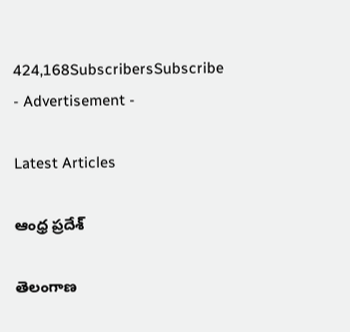424,168SubscribersSubscribe
- Advertisement -

Latest Articles

ఆంధ్ర ప్రదేశ్

తెలంగాణ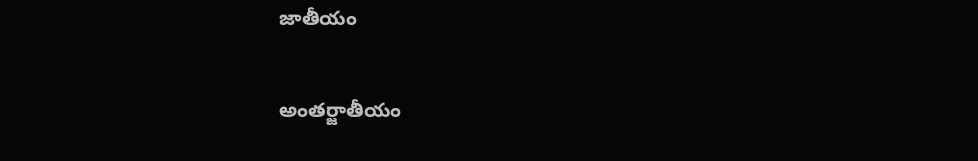జాతీయం

అంతర్జాతీయం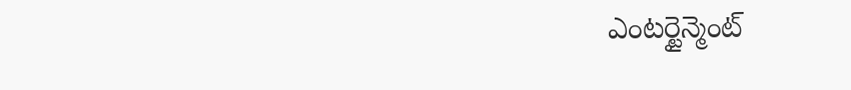ఎంటర్టైన్మెంట్